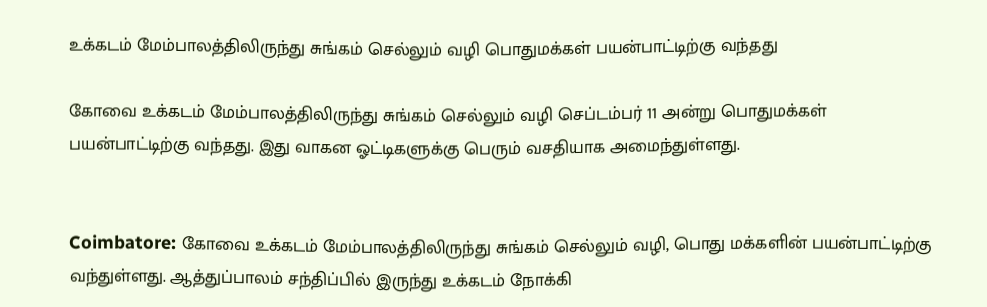உக்கடம் மேம்பாலத்திலிருந்து சுங்கம் செல்லும் வழி பொதுமக்கள் பயன்பாட்டிற்கு வந்தது

கோவை உக்கடம் மேம்பாலத்திலிருந்து சுங்கம் செல்லும் வழி செப்டம்பர் 11 அன்று பொதுமக்கள் பயன்பாட்டிற்கு வந்தது. இது வாகன ஓட்டிகளுக்கு பெரும் வசதியாக அமைந்துள்ளது.


Coimbatore: கோவை உக்கடம் மேம்பாலத்திலிருந்து சுங்கம் செல்லும் வழி, பொது மக்களின் பயன்பாட்டிற்கு வந்துள்ளது. ஆத்துப்பாலம் சந்திப்பில் இருந்து உக்கடம் நோக்கி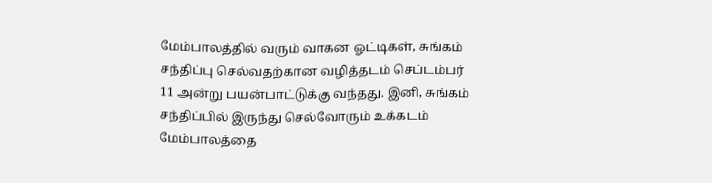மேம்பாலத்தில் வரும் வாகன ஓட்டிகள், சுங்கம் சந்திப்பு செல்வதற்கான வழித்தடம் செப்டம்பர் 11 அன்று பயன்பாட்டுக்கு வந்தது. இனி, சுங்கம் சந்திப்பில் இருந்து செல்வோரும் உக்கடம் மேம்பாலத்தை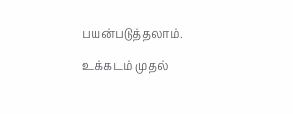பயன்படுத்தலாம்.

உக்கடம் முதல்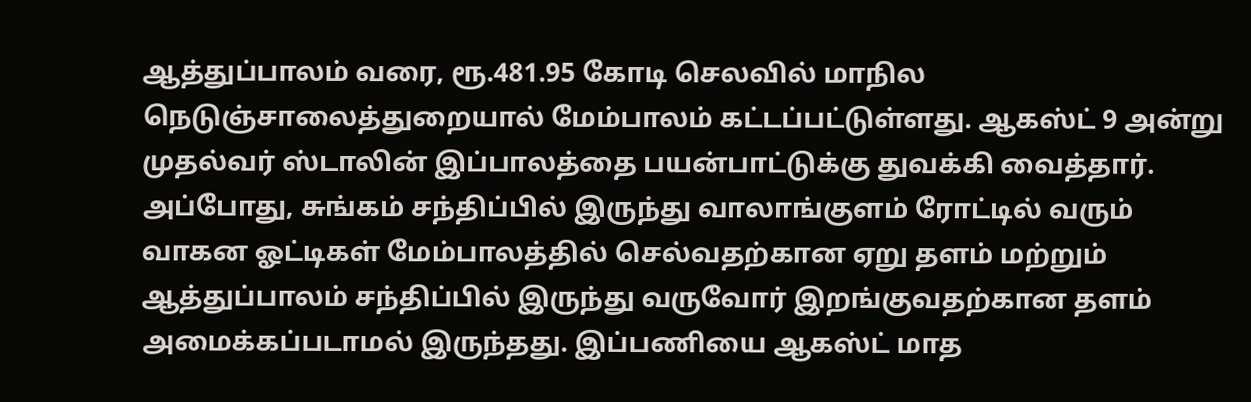ஆத்துப்பாலம் வரை, ரூ.481.95 கோடி செலவில் மாநில நெடுஞ்சாலைத்துறையால் மேம்பாலம் கட்டப்பட்டுள்ளது. ஆகஸ்ட் 9 அன்று முதல்வர் ஸ்டாலின் இப்பாலத்தை பயன்பாட்டுக்கு துவக்கி வைத்தார். அப்போது, சுங்கம் சந்திப்பில் இருந்து வாலாங்குளம் ரோட்டில் வரும் வாகன ஓட்டிகள் மேம்பாலத்தில் செல்வதற்கான ஏறு தளம் மற்றும் ஆத்துப்பாலம் சந்திப்பில் இருந்து வருவோர் இறங்குவதற்கான தளம் அமைக்கப்படாமல் இருந்தது. இப்பணியை ஆகஸ்ட் மாத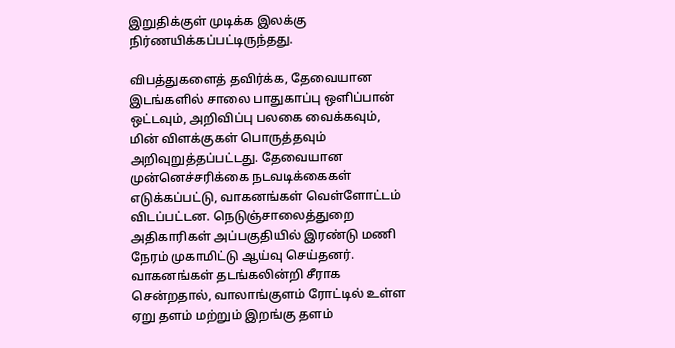இறுதிக்குள் முடிக்க இலக்கு நிர்ணயிக்கப்பட்டிருந்தது.

விபத்துகளைத் தவிர்க்க, தேவையான இடங்களில் சாலை பாதுகாப்பு ஒளிப்பான் ஒட்டவும், அறிவிப்பு பலகை வைக்கவும், மின் விளக்குகள் பொருத்தவும் அறிவுறுத்தப்பட்டது. தேவையான முன்னெச்சரிக்கை நடவடிக்கைகள் எடுக்கப்பட்டு, வாகனங்கள் வெள்ளோட்டம் விடப்பட்டன. நெடுஞ்சாலைத்துறை அதிகாரிகள் அப்பகுதியில் இரண்டு மணி நேரம் முகாமிட்டு ஆய்வு செய்தனர். வாகனங்கள் தடங்கலின்றி சீராக சென்றதால், வாலாங்குளம் ரோட்டில் உள்ள ஏறு தளம் மற்றும் இறங்கு தளம்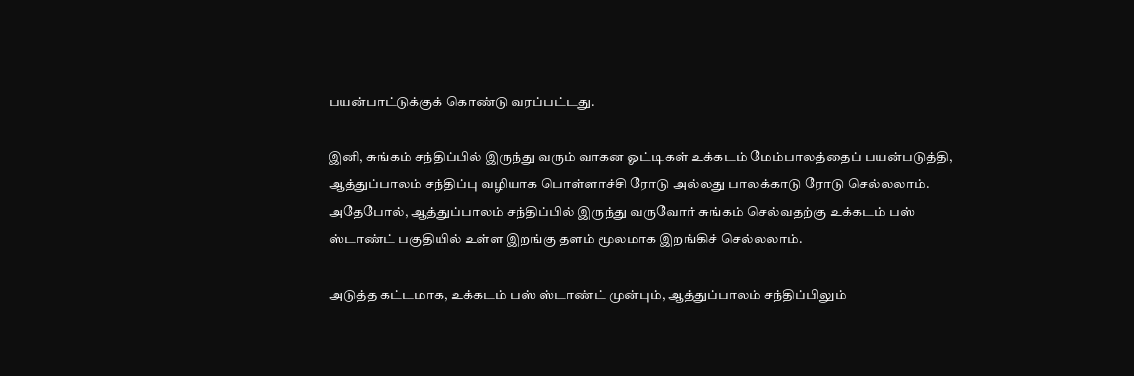பயன்பாட்டுக்குக் கொண்டு வரப்பட்டது.

இனி, சுங்கம் சந்திப்பில் இருந்து வரும் வாகன ஓட்டிகள் உக்கடம் மேம்பாலத்தைப் பயன்படுத்தி, ஆத்துப்பாலம் சந்திப்பு வழியாக பொள்ளாச்சி ரோடு அல்லது பாலக்காடு ரோடு செல்லலாம். அதேபோல், ஆத்துப்பாலம் சந்திப்பில் இருந்து வருவோர் சுங்கம் செல்வதற்கு உக்கடம் பஸ் ஸ்டாண்ட் பகுதியில் உள்ள இறங்கு தளம் மூலமாக இறங்கிச் செல்லலாம்.

அடுத்த கட்டமாக, உக்கடம் பஸ் ஸ்டாண்ட் முன்பும், ஆத்துப்பாலம் சந்திப்பிலும்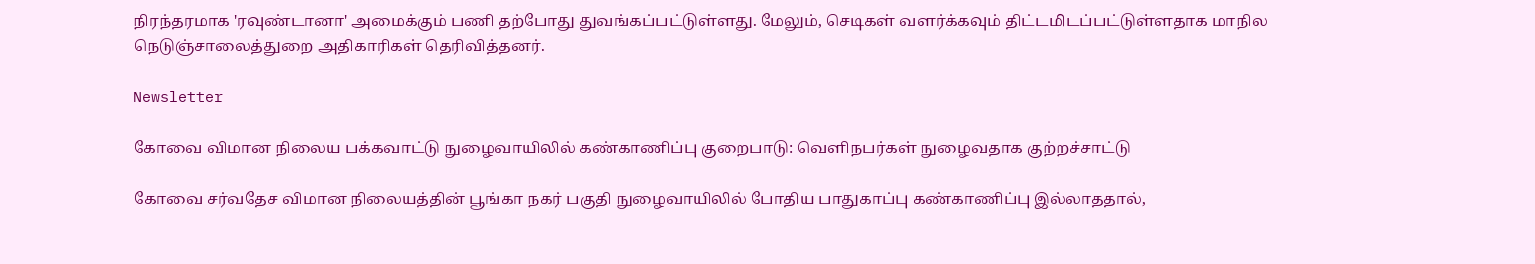நிரந்தரமாக 'ரவுண்டானா' அமைக்கும் பணி தற்போது துவங்கப்பட்டுள்ளது. மேலும், செடிகள் வளர்க்கவும் திட்டமிடப்பட்டுள்ளதாக மாநில நெடுஞ்சாலைத்துறை அதிகாரிகள் தெரிவித்தனர்.

Newsletter

கோவை விமான நிலைய பக்கவாட்டு நுழைவாயிலில் கண்காணிப்பு குறைபாடு: வெளிநபர்கள் நுழைவதாக குற்றச்சாட்டு

கோவை சர்வதேச விமான நிலையத்தின் பூங்கா நகர் பகுதி நுழைவாயிலில் போதிய பாதுகாப்பு கண்காணிப்பு இல்லாததால்,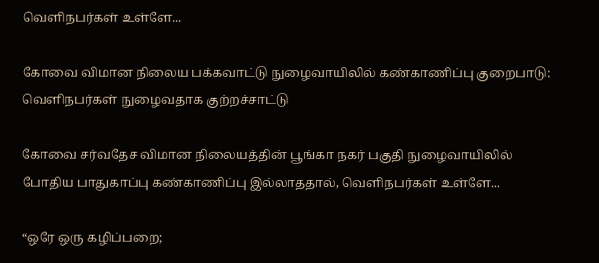வெளிநபர்கள் உள்ளே...

கோவை விமான நிலைய பக்கவாட்டு நுழைவாயிலில் கண்காணிப்பு குறைபாடு: வெளிநபர்கள் நுழைவதாக குற்றச்சாட்டு

கோவை சர்வதேச விமான நிலையத்தின் பூங்கா நகர் பகுதி நுழைவாயிலில் போதிய பாதுகாப்பு கண்காணிப்பு இல்லாததால், வெளிநபர்கள் உள்ளே...

“ஒரே ஒரு கழிப்பறை;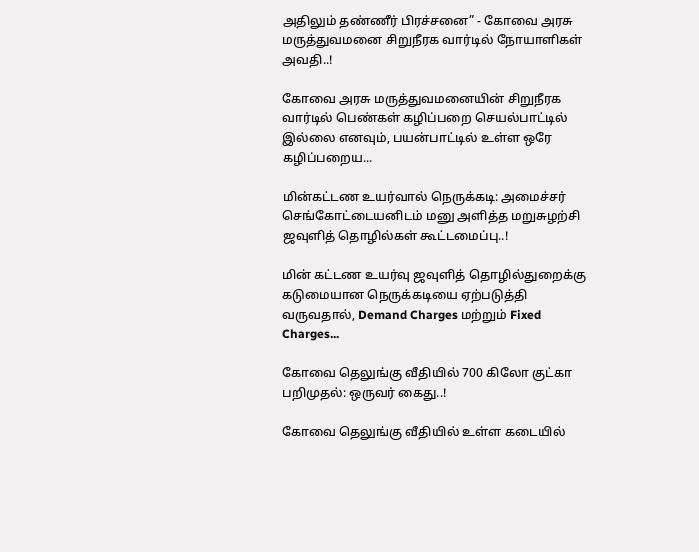அதிலும் தண்ணீர் பிரச்சனை” - கோவை அரசு மருத்துவமனை சிறுநீரக வார்டில் நோயாளிகள் அவதி..!

கோவை அரசு மருத்துவமனையின் சிறுநீரக வார்டில் பெண்கள் கழிப்பறை செயல்பாட்டில் இல்லை எனவும், பயன்பாட்டில் உள்ள ஒரே கழிப்பறைய...

மின்கட்டண உயர்வால் நெருக்கடி: அமைச்சர் செங்கோட்டையனிடம் மனு அளித்த மறுசுழற்சி ஜவுளித் தொழில்கள் கூட்டமைப்பு..!

மின் கட்டண உயர்வு ஜவுளித் தொழில்துறைக்கு கடுமையான நெருக்கடியை ஏற்படுத்தி வருவதால், Demand Charges மற்றும் Fixed Charges...

கோவை தெலுங்கு வீதியில் 700 கிலோ குட்கா பறிமுதல்: ஒருவர் கைது..!

கோவை தெலுங்கு வீதியில் உள்ள கடையில்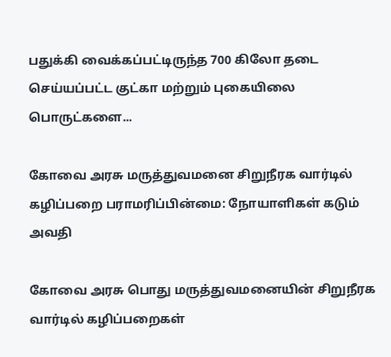பதுக்கி வைக்கப்பட்டிருந்த 700 கிலோ தடை செய்யப்பட்ட குட்கா மற்றும் புகையிலை பொருட்களை...

கோவை அரசு மருத்துவமனை சிறுநீரக வார்டில் கழிப்பறை பராமரிப்பின்மை: நோயாளிகள் கடும் அவதி

கோவை அரசு பொது மருத்துவமனையின் சிறுநீரக வார்டில் கழிப்பறைகள்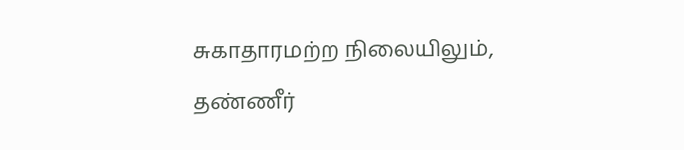சுகாதாரமற்ற நிலையிலும், தண்ணீர்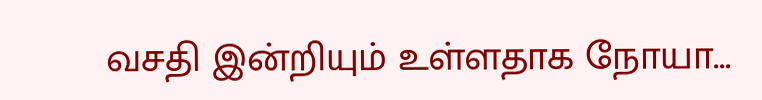வசதி இன்றியும் உள்ளதாக நோயா...